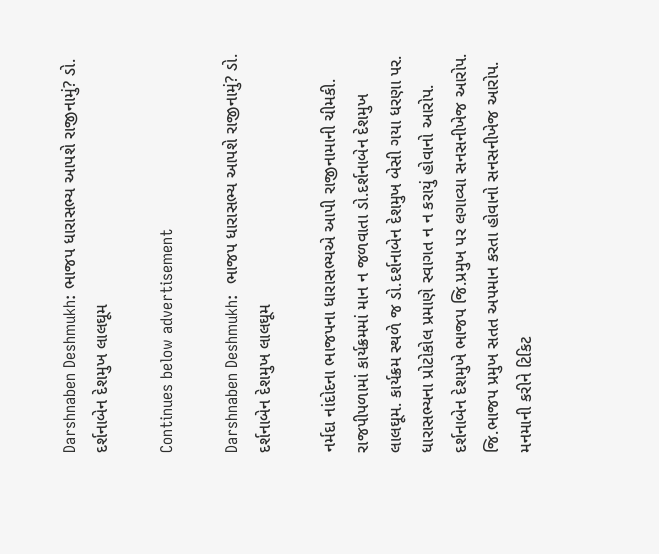Darshnaben Deshmukh: ભાજપ ધારાસભ્ય આપશે રાજીનામું? ડો. દર્શનાબેન દેશમુખ લાલઘૂમ

Continues below advertisement

Darshnaben Deshmukh:  ભાજપ ધારાસભ્ય આપશે રાજીનામું? ડો. દર્શનાબેન દેશમુખ લાલઘૂમ

નર્મદા નાંદોદના ભાજપના ધારાસભ્યએ આપી રાજીનામાની ચીમકી. રાજપીપળામાં કાર્યક્રમમાં માન ન જળવાતા ડો.દર્શનાબેન દેશમુખ લાલઘૂમ. કાર્યક્રમ સ્થળે જ ડો.દર્શનાબેન દેશમુખ બેસી ગયા ધરણા પર. ધારાસભ્યના પ્રોટોકોલ પ્રમાણે સ્વાગત ન ન કરાયું હોવાનો આરોપ. દર્શનાબેન દેશમુખે ભાજપ જિ.પ્રમુખ પર લગાવ્યા સનસનીખેજ આરોપ. જિ.ભાજપ પ્રમુખ સતત અપમાન કરતા હોવાનો સનસનીખેજ આરોપ. મનમાની કરીને ટિકિટ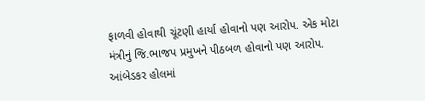ફાળવી હોવાથી ચૂંટણી હાર્યા હોવાનો પણ આરોપ. એક મોટા મંત્રીનું જિ.ભાજપ પ્રમુખને પીઠબળ હોવાનો પણ આરોપ. આંબેડકર હોલમાં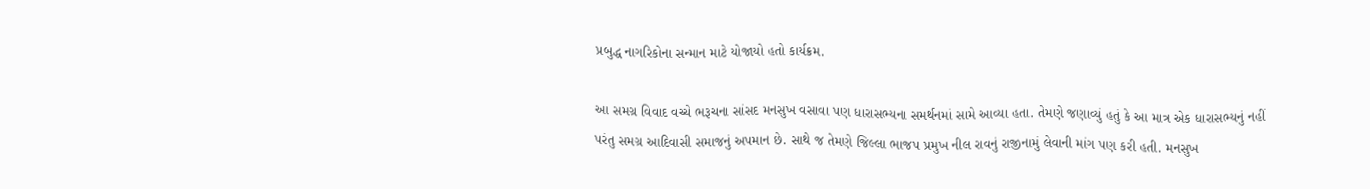પ્રબુદ્ધ નાગરિકોના સન્માન માટે યોજાયો હતો કાર્યક્રમ.

આ સમગ્ર વિવાદ વચ્ચે ભરૂચના સાંસદ મનસુખ વસાવા પણ ધારાસભ્યના સમર્થનમાં સામે આવ્યા હતા. તેમણે જણાવ્યું હતું કે આ માત્ર એક ધારાસભ્યનું નહીં પરંતુ સમગ્ર આદિવાસી સમાજનું અપમાન છે. સાથે જ તેમણે જિલ્લા ભાજપ પ્રમુખ નીલ રાવનું રાજીનામું લેવાની માંગ પણ કરી હતી. મનસુખ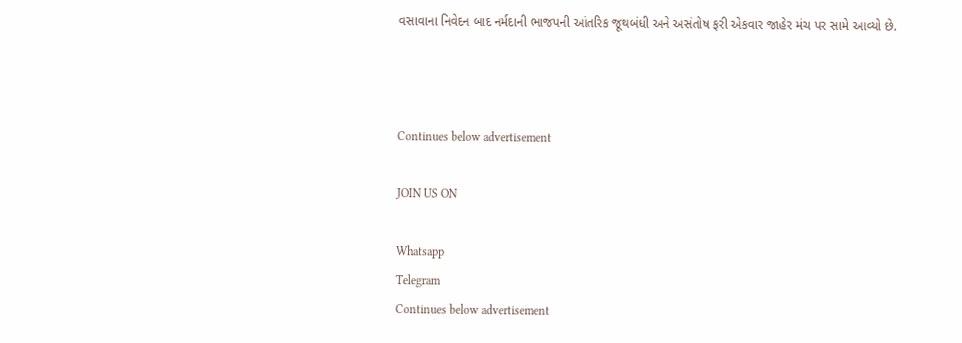વસાવાના નિવેદન બાદ નર્મદાની ભાજપની આંતરિક જૂથબંધી અને અસંતોષ ફરી એકવાર જાહેર મંચ પર સામે આવ્યો છે.



Continues below advertisement

JOIN US ON

Whatsapp
Telegram
Continues below advertisement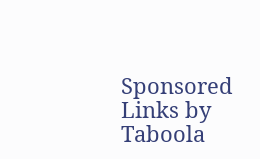Sponsored Links by Taboola